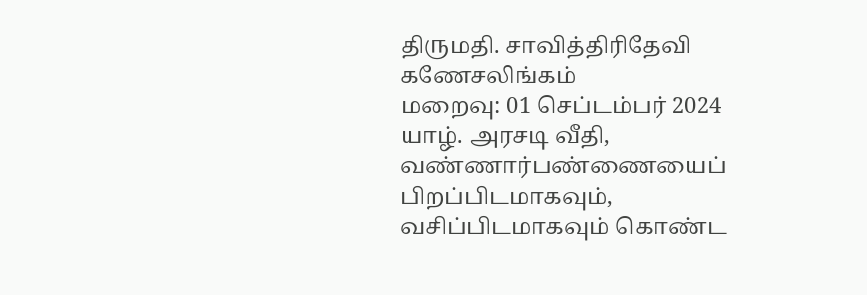திருமதி. சாவித்திரிதேவி கணேசலிங்கம்
மறைவு: 01 செப்டம்பர் 2024
யாழ். அரசடி வீதி, வண்ணார்பண்ணையைப் பிறப்பிடமாகவும், வசிப்பிடமாகவும் கொண்ட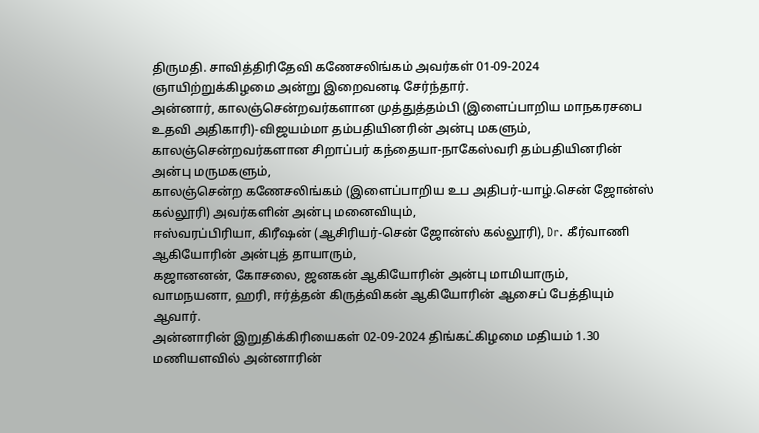திருமதி. சாவித்திரிதேவி கணேசலிங்கம் அவர்கள் 01-09-2024 ஞாயிற்றுக்கிழமை அன்று இறைவனடி சேர்ந்தார்.
அன்னார், காலஞ்சென்றவர்களான முத்துத்தம்பி (இளைப்பாறிய மாநகரசபை உதவி அதிகாரி)-விஜயம்மா தம்பதியினரின் அன்பு மகளும்,
காலஞ்சென்றவர்களான சிறாப்பர் கந்தையா-நாகேஸ்வரி தம்பதியினரின் அன்பு மருமகளும்,
காலஞ்சென்ற கணேசலிங்கம் (இளைப்பாறிய உப அதிபர்-யாழ்.சென் ஜோன்ஸ் கல்லூரி) அவர்களின் அன்பு மனைவியும்,
ஈஸ்வரப்பிரியா, கிரீஷன் (ஆசிரியர்-சென் ஜோன்ஸ் கல்லூரி), Dr. கீர்வாணி ஆகியோரின் அன்புத் தாயாரும்,
கஜானனன், கோசலை, ஜனகன் ஆகியோரின் அன்பு மாமியாரும்,
வாமநயனா, ஹரி, ஈர்த்தன் கிருத்விகன் ஆகியோரின் ஆசைப் பேத்தியும் ஆவார்.
அன்னாரின் இறுதிக்கிரியைகள் 02-09-2024 திங்கட்கிழமை மதியம் 1.30 மணியளவில் அன்னாரின்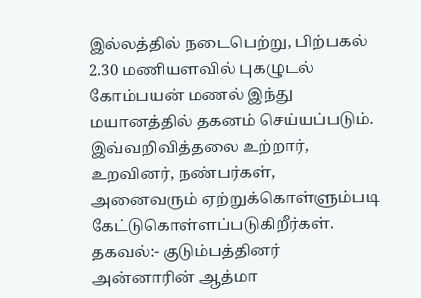இல்லத்தில் நடைபெற்று, பிற்பகல் 2.30 மணியளவில் புகழுடல் கோம்பயன் மணல் இந்து மயானத்தில் தகனம் செய்யப்படும்.
இவ்வறிவித்தலை உற்றார், உறவினர், நண்பர்கள், அனைவரும் ஏற்றுக்கொள்ளும்படி கேட்டுகொள்ளப்படுகிறீர்கள்.
தகவல்:- குடும்பத்தினர்
அன்னாரின் ஆத்மா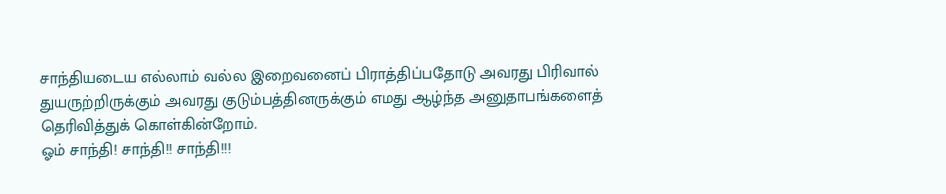சாந்தியடைய எல்லாம் வல்ல இறைவனைப் பிராத்திப்பதோடு அவரது பிரிவால் துயருற்றிருக்கும் அவரது குடும்பத்தினருக்கும் எமது ஆழ்ந்த அனுதாபங்களைத் தெரிவித்துக் கொள்கின்றோம்.
ஓம் சாந்தி! சாந்தி!! சாந்தி!!!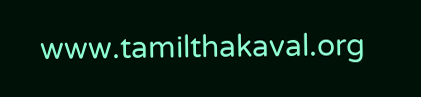www.tamilthakaval.org